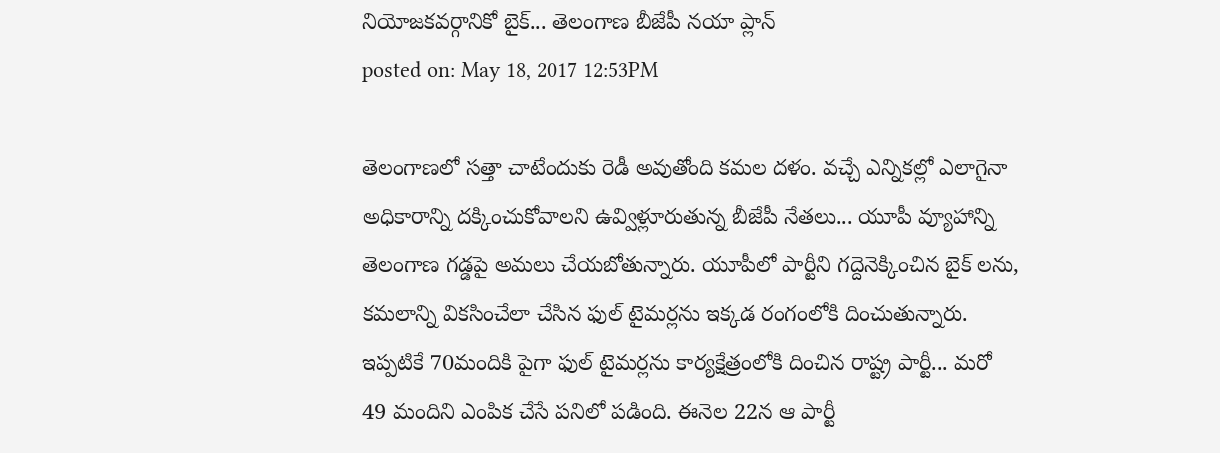నియోజకవర్గానికో బైక్... తెలంగాణ బీజేపీ నయా ప్లాన్
posted on: May 18, 2017 12:53PM

తెలంగాణలో సత్తా చాటేందుకు రెడీ అవుతోంది కమల దళం. వచ్చే ఎన్నికల్లో ఎలాగైనా అధికారాన్ని దక్కించుకోవాలని ఉవ్విళ్లూరుతున్న బీజేపీ నేతలు... యూపీ వ్యూహాన్ని తెలంగాణ గడ్డపై అమలు చేయబోతున్నారు. యూపీలో పార్టీని గద్దెనెక్కించిన బైక్ లను, కమలాన్ని వికసించేలా చేసిన ఫుల్ టైమర్లను ఇక్కడ రంగంలోకి దించుతున్నారు. ఇప్పటికే 70మందికి పైగా ఫుల్ టైమర్లను కార్యక్షేత్రంలోకి దించిన రాష్ట్ర పార్టీ... మరో 49 మందిని ఎంపిక చేసే పనిలో పడింది. ఈనెల 22న ఆ పార్టీ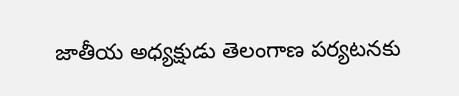జాతీయ అధ్యక్షుడు తెలంగాణ పర్యటనకు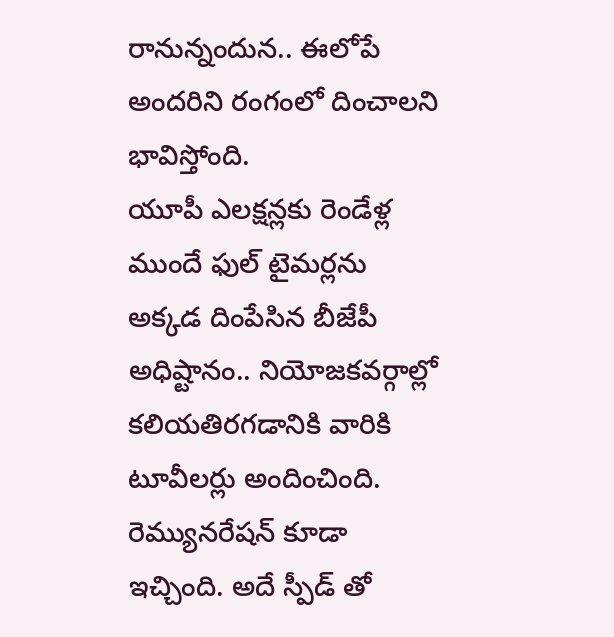రానున్నందున.. ఈలోపే అందరిని రంగంలో దించాలని భావిస్తోంది.
యూపీ ఎలక్షన్లకు రెండేళ్ల ముందే ఫుల్ టైమర్లను అక్కడ దింపేసిన బీజేపీ అధిష్టానం.. నియోజకవర్గాల్లో కలియతిరగడానికి వారికి టూవీలర్లు అందించింది. రెమ్యునరేషన్ కూడా ఇచ్చింది. అదే స్పీడ్ తో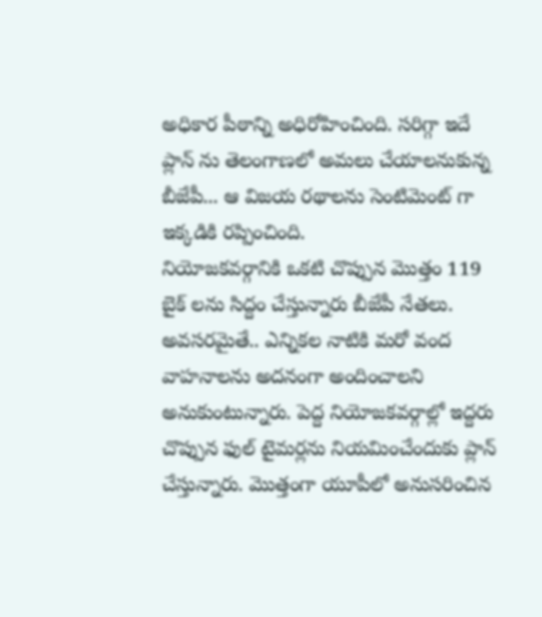అధికార పీఠాన్ని అధిరోహించింది. సరిగ్గా ఇదే ప్లాన్ ను తెలంగాణలో అమలు చేయాలనుకున్న బీజేపీ... ఆ విజయ రథాలను సెంటిమెంట్ గా ఇక్కడికి రప్పించింది.
నియోజకవర్గానికి ఒకటి చొప్పున మొత్తం 119 బైక్ లను సిద్దం చేస్తున్నారు బీజేపీ నేతలు. అవసరమైతే.. ఎన్నికల నాటికి మరో వంద వాహనాలను అదనంగా అందించాలని అనుకుంటున్నారు. పెద్ద నియోజకవర్గాల్లో ఇద్దరు చొప్పున ఫుల్ టైమర్లను నియమించేందుకు ప్లాన్ చేస్తున్నారు. మొత్తంగా యూపీలో అనుసరించిన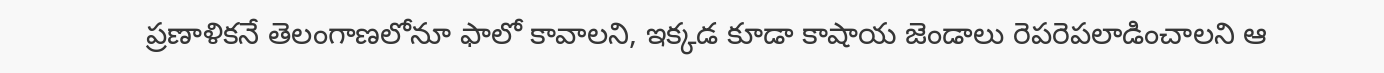ప్రణాళికనే తెలంగాణలోనూ ఫాలో కావాలని, ఇక్కడ కూడా కాషాయ జెండాలు రెపరెపలాడించాలని ఆ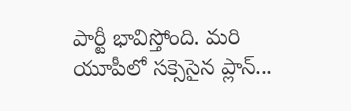పార్టీ భావిస్తోంది. మరి యూపీలో సక్సెసైన ప్లాన్...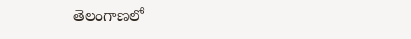తెలంగాణలో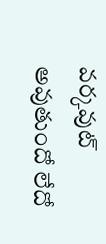వర్కవుట్ అవుతుందో లేదో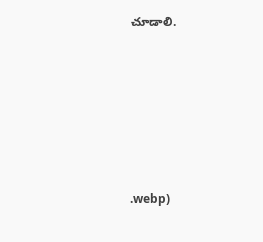చూడాలి.







.webp)